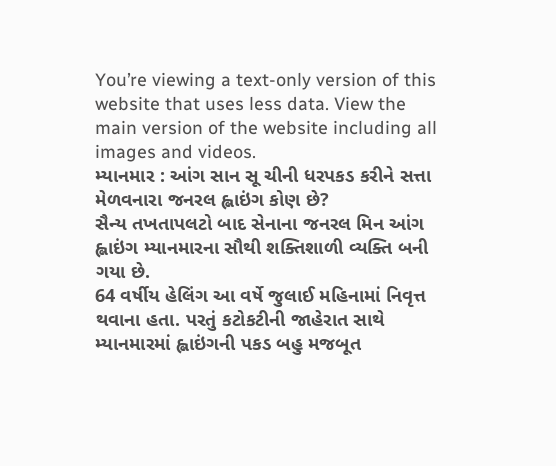You’re viewing a text-only version of this website that uses less data. View the main version of the website including all images and videos.
મ્યાનમાર : આંગ સાન સૂ ચીની ધરપકડ કરીને સત્તા મેળવનારા જનરલ હ્લાઇંગ કોણ છે?
સૈન્ય તખતાપલટો બાદ સેનાના જનરલ મિન આંગ હ્લાઇંગ મ્યાનમારના સૌથી શક્તિશાળી વ્યક્તિ બની ગયા છે.
64 વર્ષીય હેલિંગ આ વર્ષે જુલાઈ મહિનામાં નિવૃત્ત થવાના હતા. પરતું કટોકટીની જાહેરાત સાથે મ્યાનમારમાં હ્લાઇંગની પકડ બહુ મજબૂત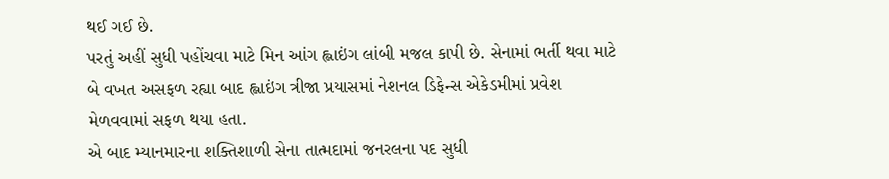થઈ ગઈ છે.
પરતું અહીં સુધી પહોંચવા માટે મિન આંગ હ્લાઇંગ લાંબી મજલ કાપી છે. સેનામાં ભર્તી થવા માટે બે વખત અસફળ રહ્યા બાદ હ્લાઇંગ ત્રીજા પ્રયાસમાં નેશનલ ડિફેન્સ એકેડમીમાં પ્રવેશ મેળવવામાં સફળ થયા હતા.
એ બાદ મ્યાનમારના શક્તિશાળી સેના તાત્મદામાં જનરલના પદ સુધી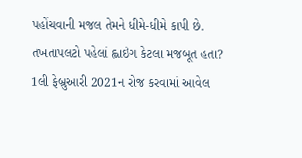પહોંચવાની મજલ તેમને ધીમે-ધીમે કાપી છે.
તખતાપલટો પહેલાં હ્લાઇંગ કેટલા મજબૂત હતા?
1લી ફેબ્રુઆરી 2021ન રોજ કરવામાં આવેલ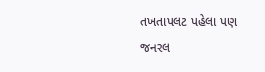તખતાપલટ પહેલા પણ જનરલ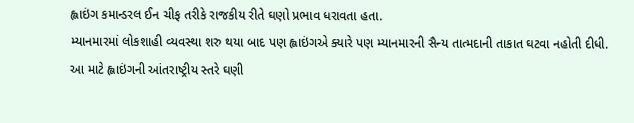હ્લાઇંગ કમાન્ડરલ ઈન ચીફ તરીકે રાજકીય રીતે ઘણો પ્રભાવ ધરાવતા હતા.
મ્યાનમારમાં લોકશાહી વ્યવસ્થા શરુ થયા બાદ પણ હ્લાઇંગએ ક્યારે પણ મ્યાનમારની સૈન્ય તાત્મદાની તાકાત ઘટવા નહોતી દીધી.
આ માટે હ્લાઇંગની આંતરાષ્ટ્રીય સ્તરે ઘણી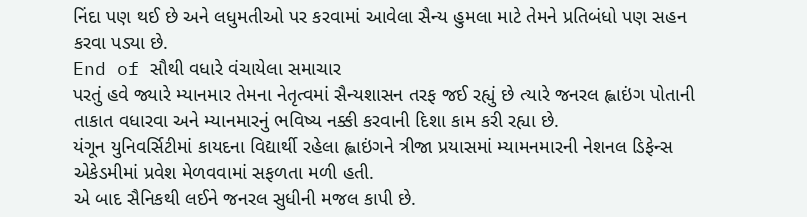નિંદા પણ થઈ છે અને લધુમતીઓ પર કરવામાં આવેલા સૈન્ય હુમલા માટે તેમને પ્રતિબંધો પણ સહન કરવા પડ્યા છે.
End of સૌથી વધારે વંચાયેલા સમાચાર
પરતું હવે જ્યારે મ્યાનમાર તેમના નેતૃત્વમાં સૈન્યશાસન તરફ જઈ રહ્યું છે ત્યારે જનરલ હ્લાઇંગ પોતાની તાકાત વધારવા અને મ્યાનમારનું ભવિષ્ય નક્કી કરવાની દિશા કામ કરી રહ્યા છે.
યંગૂન યુનિવર્સિટીમાં કાયદના વિદ્યાર્થી રહેલા હ્લાઇંગને ત્રીજા પ્રયાસમાં મ્યામનમારની નેશનલ ડિફેન્સ એકેડમીમાં પ્રવેશ મેળવવામાં સફળતા મળી હતી.
એ બાદ સૈનિકથી લઈને જનરલ સુધીની મજલ કાપી છે.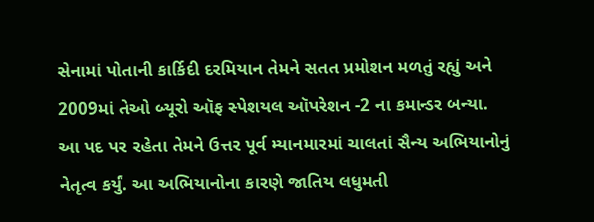સેનામાં પોતાની કાર્કિદી દરમિયાન તેમને સતત પ્રમોશન મળતું રહ્યું અને 2009માં તેઓ બ્યૂરો ઑફ સ્પેશયલ ઑપરેશન -2 ના કમાન્ડર બન્યા.
આ પદ પર રહેતા તેમને ઉત્તર પૂર્વ મ્યાનમારમાં ચાલતાં સૈન્ય અભિયાનોનું નેતૃત્વ કર્યું. આ અભિયાનોના કારણે જાતિય લધુમતી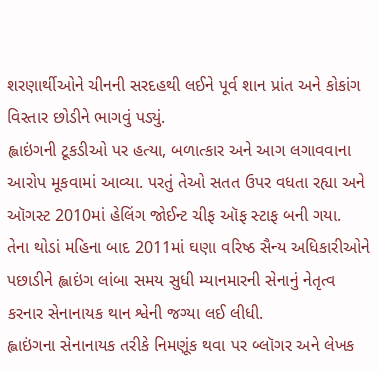શરણાર્થીઓને ચીનની સરદહથી લઈને પૂર્વ શાન પ્રાંત અને કોકાંગ વિસ્તાર છોડીને ભાગવું પડ્યું.
હ્લાઇંગની ટૂકડીઓ પર હત્યા, બળાત્કાર અને આગ લગાવવાના આરોપ મૂકવામાં આવ્યા. પરતું તેઓ સતત ઉપર વધતા રહ્યા અને ઑગસ્ટ 2010માં હેલિંગ જોઈન્ટ ચીફ ઑફ સ્ટાફ બની ગયા.
તેના થોડાં મહિના બાદ 2011માં ઘણા વરિષ્ઠ સૈન્ય અધિકારીઓને પછાડીને હ્લાઇંગ લાંબા સમય સુધી મ્યાનમારની સેનાનું નેતૃત્વ કરનાર સેનાનાયક થાન શ્વેની જગ્યા લઈ લીધી.
હ્લાઇંગના સેનાનાયક તરીકે નિમણૂંક થવા પર બ્લૉગર અને લેખક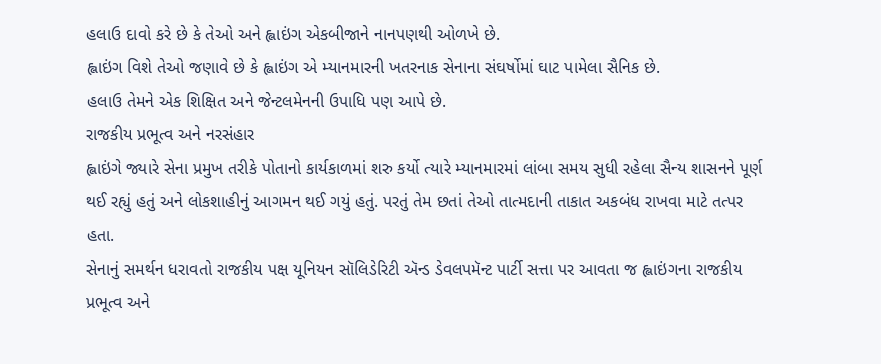હલાઉ દાવો કરે છે કે તેઓ અને હ્લાઇંગ એકબીજાને નાનપણથી ઓળખે છે.
હ્લાઇંગ વિશે તેઓ જણાવે છે કે હ્લાઇંગ એ મ્યાનમારની ખતરનાક સેનાના સંઘર્ષોમાં ઘાટ પામેલા સૈનિક છે.
હલાઉ તેમને એક શિક્ષિત અને જેન્ટલમેનની ઉપાધિ પણ આપે છે.
રાજકીય પ્રભૂત્વ અને નરસંહાર
હ્લાઇંગે જ્યારે સેના પ્રમુખ તરીકે પોતાનો કાર્યકાળમાં શરુ કર્યો ત્યારે મ્યાનમારમાં લાંબા સમય સુધી રહેલા સૈન્ય શાસનને પૂર્ણ થઈ રહ્યું હતું અને લોકશાહીનું આગમન થઈ ગયું હતું. પરતું તેમ છતાં તેઓ તાત્મદાની તાકાત અકબંધ રાખવા માટે તત્પર હતા.
સેનાનું સમર્થન ધરાવતો રાજકીય પક્ષ યૂનિયન સૉલિડેરિટી ઍન્ડ ડેવલપમૅન્ટ પાર્ટી સત્તા પર આવતા જ હ્લાઇંગના રાજકીય પ્રભૂત્વ અને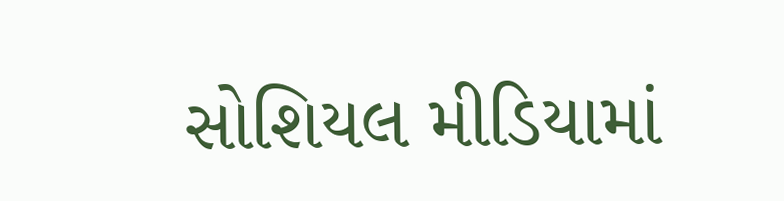સોશિયલ મીડિયામાં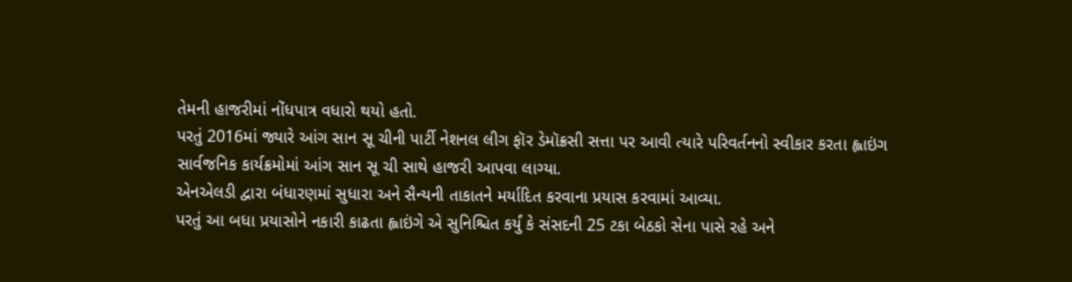તેમની હાજરીમાં નોંધપાત્ર વધારો થયો હતો.
પરતું 2016માં જ્યારે આંગ સાન સૂ ચીની પાર્ટી નેશનલ લીગ ફૉર ડેમૉક્રસી સત્તા પર આવી ત્યારે પરિવર્તનનો સ્વીકાર કરતા હ્લાઇંગ સાર્વજનિક કાર્યક્રમોમાં આંગ સાન સૂ ચી સાથે હાજરી આપવા લાગ્યા.
એનએલડી દ્વારા બંધારણમાં સુધારા અને સૈન્યની તાકાતને મર્યાદિત કરવાના પ્રયાસ કરવામાં આવ્યા.
પરતું આ બધા પ્રયાસોને નકારી કાઢતા હ્લાઇંગે એ સુનિશ્ચિત કર્યું કે સંસદની 25 ટકા બેઠકો સેના પાસે રહે અને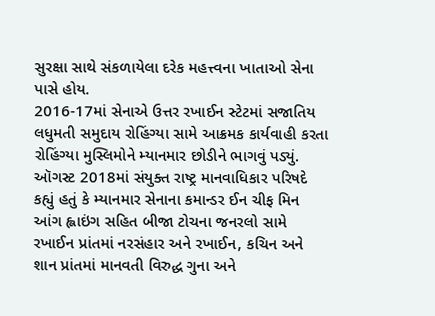સુરક્ષા સાથે સંકળાયેલા દરેક મહત્ત્વના ખાતાઓ સેના પાસે હોય.
2016-17માં સેનાએ ઉત્તર રખાઈન સ્ટેટમાં સજાતિય લધુમતી સમુદાય રોહિંગ્યા સામે આક્રમક કાર્યવાહી કરતા રોહિંગ્યા મુસ્લિમોને મ્યાનમાર છોડીને ભાગવું પડ્યું.
ઑગસ્ટ 2018માં સંયુક્ત રાષ્ટ્ર માનવાધિકાર પરિષદે કહ્યું હતું કે મ્યાનમાર સેનાના કમાન્ડર ઈન ચીફ મિન આંગ હ્લાઇંગ સહિત બીજા ટોચના જનરલો સામે રખાઈન પ્રાંતમાં નરસંહાર અને રખાઈન, કચિન અને શાન પ્રાંતમાં માનવતી વિરુદ્ધ ગુના અને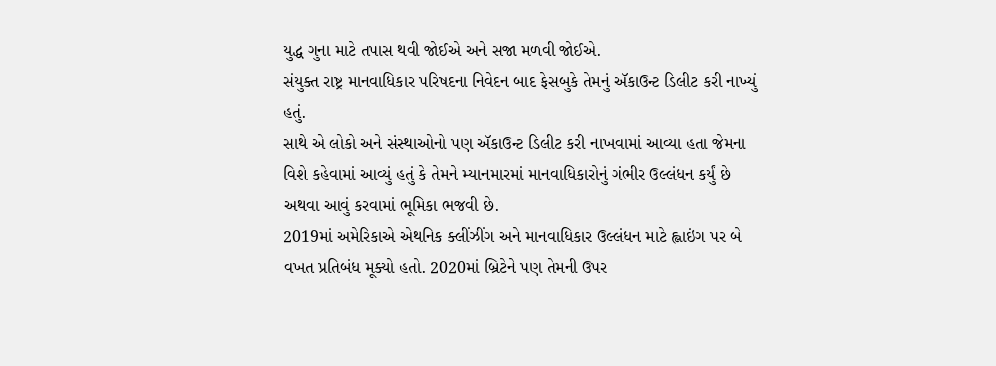યુદ્ધ ગુના માટે તપાસ થવી જોઈએ અને સજા મળવી જોઈએ.
સંયુક્ત રાષ્ટ્ર માનવાધિકાર પરિષદના નિવેદન બાદ ફેસબુકે તેમનું ઍકાઉન્ટ ડિલીટ કરી નાખ્યું હતું.
સાથે એ લોકો અને સંસ્થાઓનો પણ ઍકાઉન્ટ ડિલીટ કરી નાખવામાં આવ્યા હતા જેમના વિશે કહેવામાં આવ્યું હતું કે તેમને મ્યાનમારમાં માનવાધિકારોનું ગંભીર ઉલ્લંધન કર્યું છે અથવા આવું કરવામાં ભૂમિકા ભજવી છે.
2019માં અમેરિકાએ એથનિક ક્લીંઝીંગ અને માનવાધિકાર ઉલ્લંધન માટે હ્લાઇંગ પર બે વખત પ્રતિબંધ મૂક્યો હતો. 2020માં બ્રિટેને પણ તેમની ઉપર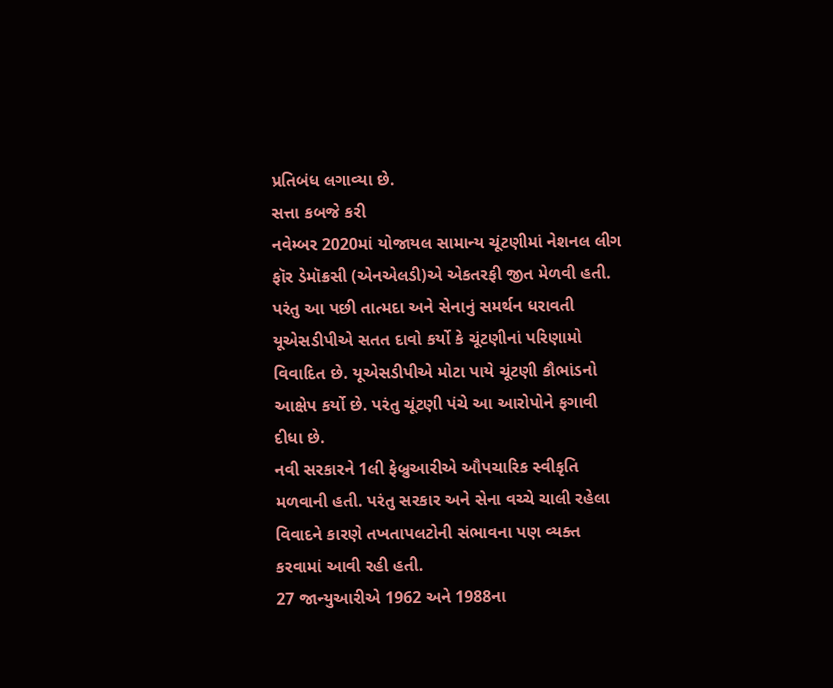પ્રતિબંધ લગાવ્યા છે.
સત્તા કબજે કરી
નવેમ્બર 2020માં યોજાયલ સામાન્ય ચૂંટણીમાં નેશનલ લીગ ફૉર ડેમૉક્રસી (એનએલડી)એ એકતરફી જીત મેળવી હતી.
પરંતુ આ પછી તાત્મદા અને સેનાનું સમર્થન ધરાવતી યૂએસડીપીએ સતત દાવો કર્યો કે ચૂંટણીનાં પરિણામો વિવાદિત છે. યૂએસડીપીએ મોટા પાયે ચૂંટણી કૌભાંડનો આક્ષેપ કર્યો છે. પરંતુ ચૂંટણી પંચે આ આરોપોને ફગાવી દીધા છે.
નવી સરકારને 1લી ફેબ્રુઆરીએ ઔપચારિક સ્વીકૃતિ મળવાની હતી. પરંતુ સરકાર અને સેના વચ્ચે ચાલી રહેલા વિવાદને કારણે તખતાપલટોની સંભાવના પણ વ્યક્ત કરવામાં આવી રહી હતી.
27 જાન્યુઆરીએ 1962 અને 1988ના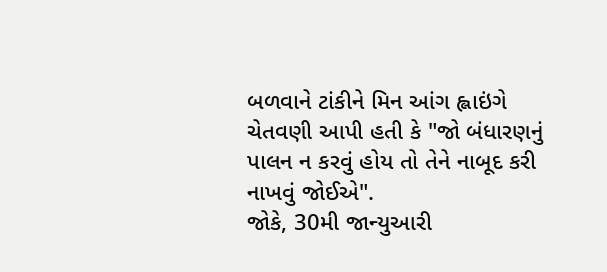બળવાને ટાંકીને મિન આંગ હ્લાઇંગે ચેતવણી આપી હતી કે "જો બંધારણનું પાલન ન કરવું હોય તો તેને નાબૂદ કરી નાખવું જોઈએ".
જોકે, 30મી જાન્યુઆરી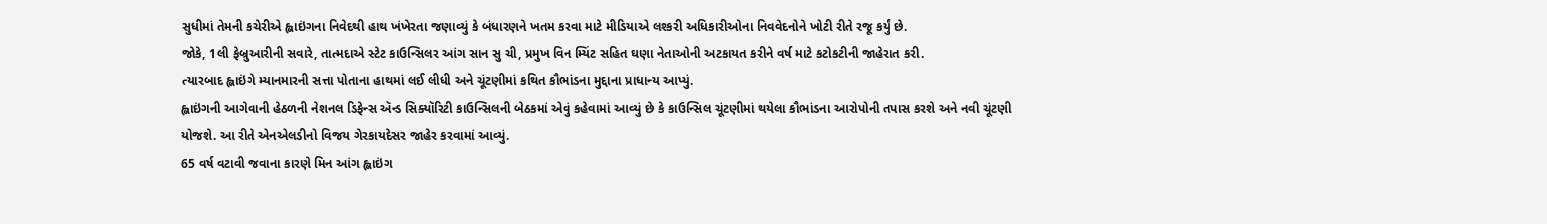સુધીમાં તેમની કચેરીએ હ્લાઇંગના નિવેદથી હાથ ખંખેરતા જણાવ્યું કે બંધારણને ખતમ કરવા માટે મીડિયાએ લશ્કરી અધિકારીઓના નિવવેદનોને ખોટી રીતે રજૂ કર્યું છે.
જોકે, 1લી ફેબ્રુઆરીની સવારે, તાત્મદાએ સ્ટેટ કાઉન્સિલર આંગ સાન સુ ચી, પ્રમુખ વિન મ્યિંટ સહિત ઘણા નેતાઓની અટકાયત કરીને વર્ષ માટે કટોકટીની જાહેરાત કરી.
ત્યારબાદ હ્લાઇંગે મ્યાનમારની સત્તા પોતાના હાથમાં લઈ લીધી અને ચૂંટણીમાં કથિત કૌભાંડના મુદ્દાના પ્રાધાન્ય આપ્યું.
હ્લાઇંગની આગેવાની હેઠળની નેશનલ ડિફેન્સ ઍન્ડ સિક્યૉરિટી કાઉન્સિલની બેઠકમાં એવું કહેવામાં આવ્યું છે કે કાઉન્સિલ ચૂંટણીમાં થયેલા કૌભાંડના આરોપોની તપાસ કરશે અને નવી ચૂંટણી યોજશે. આ રીતે એનએલડીનો વિજય ગેરકાયદેસર જાહેર કરવામાં આવ્યું.
65 વર્ષ વટાવી જવાના કારણે મિન આંગ હ્લાઇંગ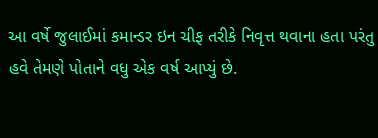આ વર્ષે જુલાઈમાં કમાન્ડર ઇન ચીફ તરીકે નિવૃત્ત થવાના હતા પરંતુ હવે તેમણે પોતાને વધુ એક વર્ષ આપ્યું છે.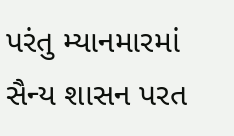પરંતુ મ્યાનમારમાં સૈન્ય શાસન પરત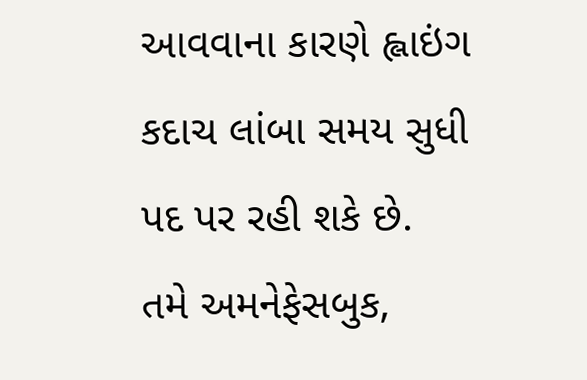આવવાના કારણે હ્લાઇંગ કદાચ લાંબા સમય સુધી પદ પર રહી શકે છે.
તમે અમનેફેસબુક,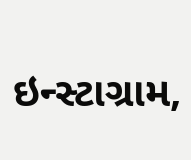ઇન્સ્ટાગ્રામ,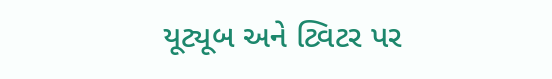યૂટ્યૂબ અને ટ્વિટર પર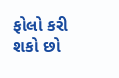ફોલો કરી શકો છો